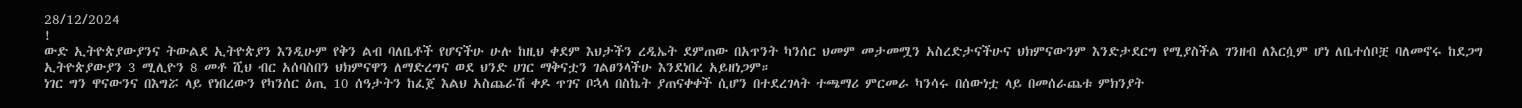28/12/2024
!
ውድ ኢትዮጵያውያንና ትውልደ ኢትዮጵያን እንዲሁም የቅን ልብ ባለቤቶች የሆናችሁ ሁሉ ከዚህ ቀደም እህታችን ረዲኤት ደምጠው በአጥንት ካንሰር ህመም መታመሟን አስረድታናችሁና ህክምናውንም እንድታደርግ የሚያስችል ገንዘብ ለእርሷም ሆነ ለቤተሰቦቿ ባለመኖሩ ከደጋግ ኢትዮጵያውያን 3 ሚሊዮን 8 መቶ ሺህ ብር አሰባስበን ህክምናዋን ለማድረግና ወደ ህንድ ሀገር ማቅናቷን ገልፀንላችሁ እንደነበረ አይዘነጋም።
ነገር ግን ዋናውንና በእግሯ ላይ የነበረውን የካንሰር ዕጢ 10 ሰዓታትን ከፈጀ እልህ አስጨራሽ ቀዶ ጥገና ቦኋላ በስኬት ያጠናቀቀች ሲሆን በተደረገላት ተጫማሪ ምርመራ ካንሳሩ በሰውነቷ ላይ በመሰራጨቱ ምክንያት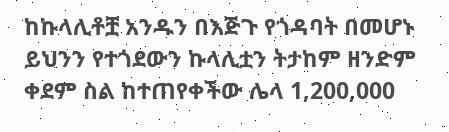ከኩላሊቶቿ አንዱን በእጅጉ የጎዳባት በመሆኑ ይህንን የተጎደውን ኩላሊቷን ትታከም ዘንድም ቀደም ስል ከተጠየቀችው ሌላ 1,200,000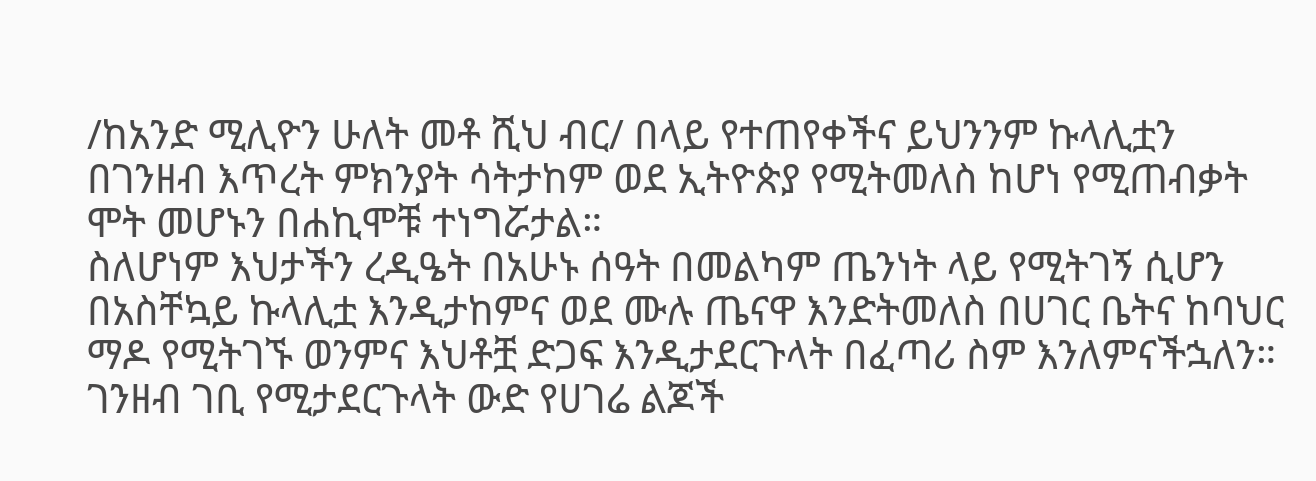/ከአንድ ሚሊዮን ሁለት መቶ ሺህ ብር/ በላይ የተጠየቀችና ይህንንም ኩላሊቷን በገንዘብ እጥረት ምክንያት ሳትታከም ወደ ኢትዮጵያ የሚትመለስ ከሆነ የሚጠብቃት ሞት መሆኑን በሐኪሞቹ ተነግሯታል።
ስለሆነም እህታችን ረዲዔት በአሁኑ ሰዓት በመልካም ጤንነት ላይ የሚትገኝ ሲሆን በአስቸኳይ ኩላሊቷ እንዲታከምና ወደ ሙሉ ጤናዋ እንድትመለስ በሀገር ቤትና ከባህር ማዶ የሚትገኙ ወንምና እህቶቿ ድጋፍ እንዲታደርጉላት በፈጣሪ ስም እንለምናችኋለን።
ገንዘብ ገቢ የሚታደርጉላት ውድ የሀገሬ ልጆች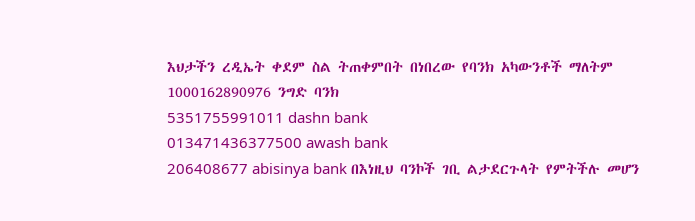እህታችን ረዲኤት ቀደም ስል ትጠቀምበት በነበረው የባንክ አካውንቶች ማለትም
1000162890976 ንግድ ባንክ
5351755991011 dashn bank
013471436377500 awash bank
206408677 abisinya bank በእነዚህ ባንኮች ገቢ ልታደርጉላት የምትችሉ መሆን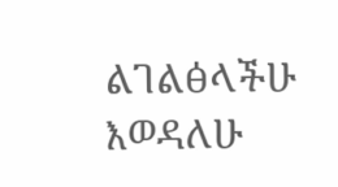ልገልፅላችሁ እወዳለሁ